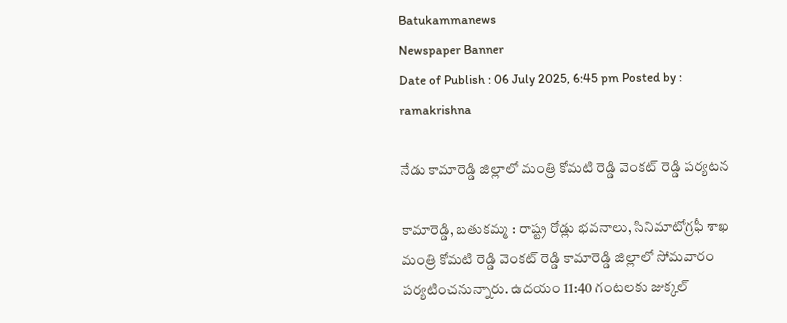Batukammanews
Newspaper Banner
Date of Publish : 06 July 2025, 6:45 pm Posted by : ramakrishna

నేడు కామారెడ్డి జిల్లాలో మంత్రి కోమటి రెడ్డి వెంకట్ రెడ్డి పర్యటన

కామారెడ్డి, బతుకమ్మ : రాష్ట్ర రోడ్లు భవనాలు, సినిమాటోగ్రఫీ శాఖ మంత్రి కోమటి రెడ్డి వెంకట్ రెడ్డి కామారెడ్డి జిల్లాలో సోమవారం పర్యటించనున్నారు. ఉదయం 11:40 గంటలకు జుక్కల్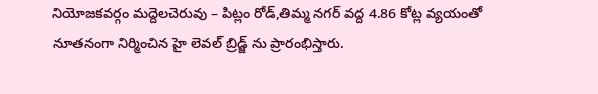నియోజకవర్గం మద్దెలచెరువు – పిట్లం రోడ్,తిమ్మ నగర్ వద్ద 4.86 కోట్ల వ్యయంతో నూతనంగా నిర్మించిన హై లెవల్ బ్రిడ్జ్ ను ప్రారంభిస్తారు.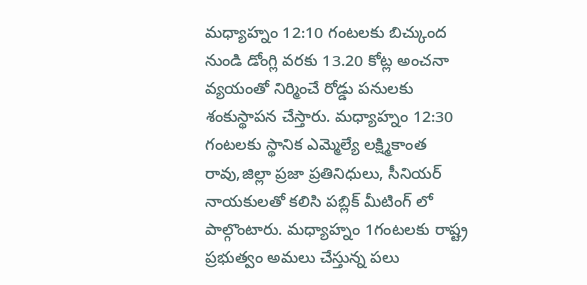మధ్యాహ్నం 12:10 గంటలకు బిచ్కుంద నుండి డోంగ్లి వరకు 13.20 కోట్ల అంచనా వ్యయంతో నిర్మించే రోడ్డు పనులకు శంకుస్థాపన చేస్తారు. మధ్యాహ్నం 12:30 గంటలకు స్థానిక ఎమ్మెల్యే లక్ష్మికాంత రావు,జిల్లా ప్రజా ప్రతినిధులు, సీనియర్ నాయకులతో కలిసి పబ్లిక్ మీటింగ్ లో పాల్గొంటారు. మధ్యాహ్నం 1గంటలకు రాష్ట్ర ప్రభుత్వం అమలు చేస్తున్న పలు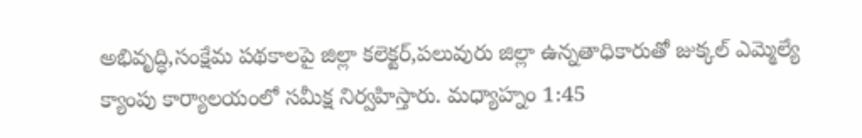అభివృద్ధి,సంక్షేమ పథకాలపై జిల్లా కలెక్టర్,పలువురు జిల్లా ఉన్నతాధికారుతో జుక్కల్ ఎమ్మెల్యే క్యాంపు కార్యాలయంలో సమీక్ష నిర్వహిస్తారు. మధ్యాహ్నం 1:45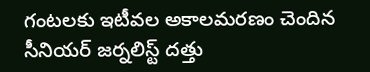గంటలకు ఇటీవల అకాలమరణం చెందిన సీనియర్ జర్నలిస్ట్ దత్తు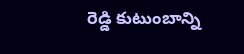రెడ్డి కుటుంబాన్ని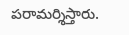పరామర్శిస్తారు.